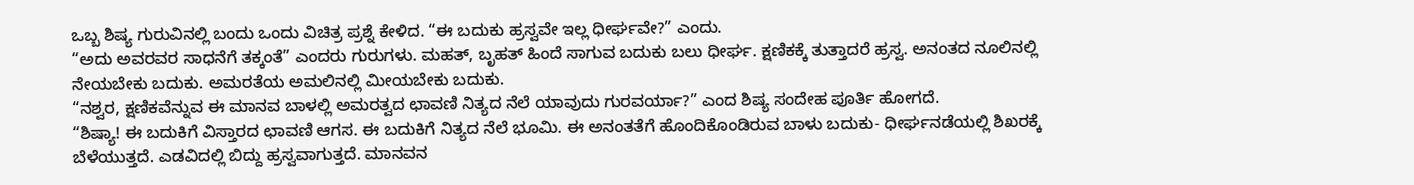ಒಬ್ಬ ಶಿಷ್ಯ ಗುರುವಿನಲ್ಲಿ ಬಂದು ಒಂದು ವಿಚಿತ್ರ ಪ್ರಶ್ನೆ ಕೇಳಿದ. “ಈ ಬದುಕು ಹ್ರಸ್ವವೇ ಇಲ್ಲ ಧೀರ್ಘವೇ?” ಎಂದು.
“ಅದು ಅವರವರ ಸಾಧನೆಗೆ ತಕ್ಕಂತೆ” ಎಂದರು ಗುರುಗಳು. ಮಹತ್, ಬೃಹತ್ ಹಿಂದೆ ಸಾಗುವ ಬದುಕು ಬಲು ಧೀರ್ಘ. ಕ್ಷಣಿಕಕ್ಕೆ ತುತ್ತಾದರೆ ಹ್ರಸ್ವ. ಅನಂತದ ನೂಲಿನಲ್ಲಿ ನೇಯಬೇಕು ಬದುಕು. ಅಮರತೆಯ ಅಮಲಿನಲ್ಲಿ ಮೀಯಬೇಕು ಬದುಕು.
“ನಶ್ವರ, ಕ್ಷಣಿಕವೆನ್ನುವ ಈ ಮಾನವ ಬಾಳಲ್ಲಿ ಅಮರತ್ವದ ಛಾವಣಿ ನಿತ್ಯದ ನೆಲೆ ಯಾವುದು ಗುರವರ್ಯಾ?” ಎಂದ ಶಿಷ್ಯ ಸಂದೇಹ ಪೂರ್ತಿ ಹೋಗದೆ.
“ಶಿಷ್ಯಾ! ಈ ಬದುಕಿಗೆ ವಿಸ್ತಾರದ ಛಾವಣಿ ಆಗಸ. ಈ ಬದುಕಿಗೆ ನಿತ್ಯದ ನೆಲೆ ಭೂಮಿ. ಈ ಅನಂತತೆಗೆ ಹೊಂದಿಕೊಂಡಿರುವ ಬಾಳು ಬದುಕು- ಧೀರ್ಘನಡೆಯಲ್ಲಿ ಶಿಖರಕ್ಕೆ ಬೆಳೆಯುತ್ತದೆ. ಎಡವಿದಲ್ಲಿ ಬಿದ್ದು ಹ್ರಸ್ವವಾಗುತ್ತದೆ. ಮಾನವನ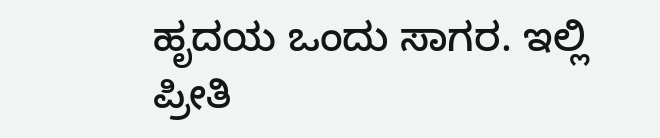ಹೃದಯ ಒಂದು ಸಾಗರ. ಇಲ್ಲಿ ಪ್ರೀತಿ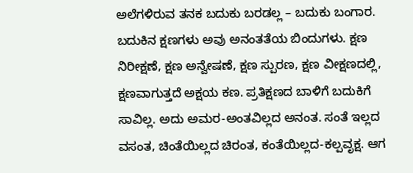ಅಲೆಗಳಿರುವ ತನಕ ಬದುಕು ಬರಡಲ್ಲ – ಬದುಕು ಬಂಗಾರ.
ಬದುಕಿನ ಕ್ಷಣಗಳು ಅವು ಅನಂತತೆಯ ಬಿಂದುಗಳು. ಕ್ಷಣ ನಿರೀಕ್ಷಣೆ, ಕ್ಷಣ ಅನ್ವೇಷಣೆ, ಕ್ಷಣ ಸ್ಪುರಣ, ಕ್ಷಣ ವೀಕ್ಷಣದಲ್ಲಿ, ಕ್ಷಣವಾಗುತ್ತದೆ ಅಕ್ಷಯ ಕಣ. ಪ್ರತಿಕ್ಷಣದ ಬಾಳಿಗೆ ಬದುಕಿಗೆ ಸಾವಿಲ್ಲ. ಅದು ಅಮರ-ಅಂತವಿಲ್ಲದ ಅನಂತ. ಸಂತೆ ಇಲ್ಲದ ವಸಂತ, ಚಿಂತೆಯಿಲ್ಲದ ಚಿರಂತ, ಕಂತೆಯಿಲ್ಲದ-ಕಲ್ಪವೃಕ್ಷ. ಆಗ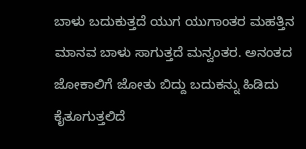ಬಾಳು ಬದುಕುತ್ತದೆ ಯುಗ ಯುಗಾಂತರ ಮಹತ್ತಿನ ಮಾನವ ಬಾಳು ಸಾಗುತ್ತದೆ ಮನ್ವಂತರ. ಅನಂತದ ಜೋಕಾಲಿಗೆ ಜೋತು ಬಿದ್ದು ಬದುಕನ್ನು ಹಿಡಿದು ಕೈತೂಗುತ್ತಲಿದೆ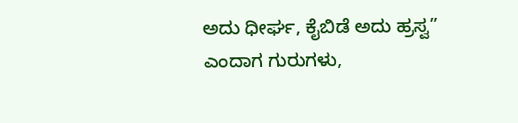ಅದು ಧೀರ್ಘ, ಕೈಬಿಡೆ ಅದು ಹ್ರಸ್ವ” ಎಂದಾಗ ಗುರುಗಳು,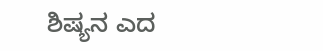ಶಿಷ್ಯನ ಎದ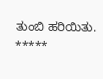ತುಂಬಿ ಹರಿಯಿತು.
*****